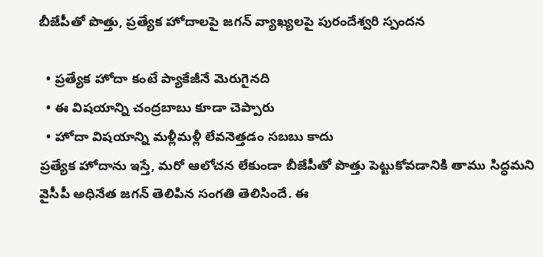బీజేపీతో పొత్తు, ప్రత్యేక హోదాలపై జగన్ వ్యాఖ్యలపై పురందేశ్వరి స్పందన

  • ప్రత్యేక హోదా కంటే ప్యాకేజీనే మెరుగైనది
  • ఈ విషయాన్ని చంద్రబాబు కూడా చెప్పారు
  • హోదా విషయాన్ని మళ్లీమళ్లీ లేవనెత్తడం సబబు కాదు
ప్రత్యేక హోదాను ఇస్తే, మరో ఆలోచన లేకుండా బీజేపీతో పొత్తు పెట్టుకోవడానికి తాము సిద్ధమని వైసీపీ అధినేత జగన్ తెలిపిన సంగతి తెలిసిందే. ఈ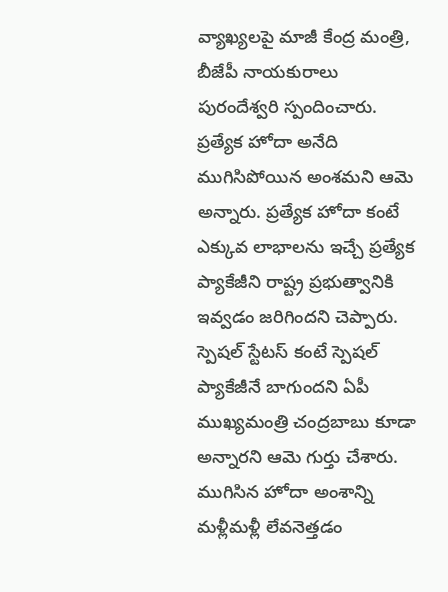వ్యాఖ్యలపై మాజీ కేంద్ర మంత్రి, బీజేపీ నాయకురాలు పురందేశ్వరి స్పందించారు. ప్రత్యేక హోదా అనేది ముగిసిపోయిన అంశమని ఆమె అన్నారు. ప్రత్యేక హోదా కంటే ఎక్కువ లాభాలను ఇచ్చే ప్రత్యేక ప్యాకేజీని రాష్ట్ర ప్రభుత్వానికి ఇవ్వడం జరిగిందని చెప్పారు. స్పెషల్ స్టేటస్ కంటే స్పెషల్ ప్యాకేజీనే బాగుందని ఏపీ ముఖ్యమంత్రి చంద్రబాబు కూడా అన్నారని ఆమె గుర్తు చేశారు. ముగిసిన హోదా అంశాన్ని మళ్లీమళ్లీ లేవనెత్తడం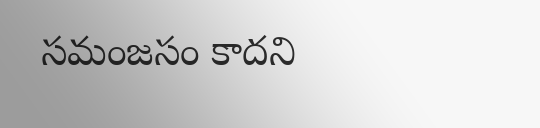సమంజసం కాదని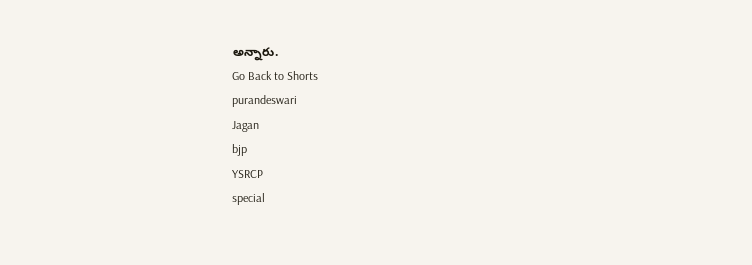అన్నారు.
Go Back to Shorts
purandeswari
Jagan
bjp
YSRCP
special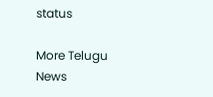status

More Telugu News